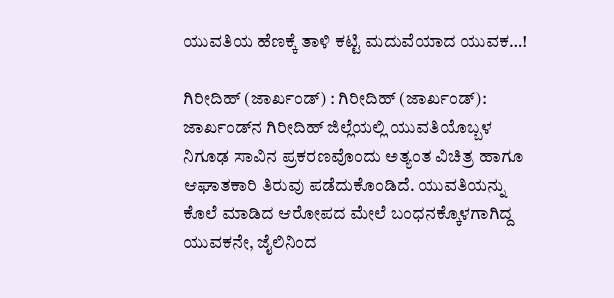ಯುವತಿಯ ಹೆಣಕ್ಕೆ ತಾಳಿ ಕಟ್ಟಿ ಮದುವೆಯಾದ ಯುವಕ…!

ಗಿರೀದಿಹ್ (ಜಾರ್ಖಂಡ್) : ಗಿರೀದಿಹ್ (ಜಾರ್ಖಂಡ್): ಜಾರ್ಖಂಡ್‌ನ ಗಿರೀದಿಹ್ ಜಿಲ್ಲೆಯಲ್ಲಿ ಯುವತಿಯೊಬ್ಬಳ ನಿಗೂಢ ಸಾವಿನ ಪ್ರಕರಣವೊಂದು ಅತ್ಯಂತ ವಿಚಿತ್ರ ಹಾಗೂ ಆಘಾತಕಾರಿ ತಿರುವು ಪಡೆದುಕೊಂಡಿದೆ. ಯುವತಿಯನ್ನು ಕೊಲೆ ಮಾಡಿದ ಆರೋಪದ ಮೇಲೆ ಬಂಧನಕ್ಕೊಳಗಾಗಿದ್ದ ಯುವಕನೇ, ಜೈಲಿನಿಂದ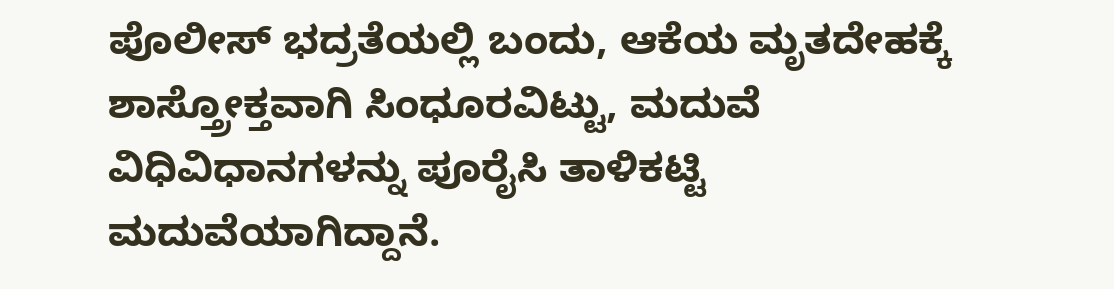ಪೊಲೀಸ್ ಭದ್ರತೆಯಲ್ಲಿ ಬಂದು, ಆಕೆಯ ಮೃತದೇಹಕ್ಕೆ ಶಾಸ್ತ್ರೋಕ್ತವಾಗಿ ಸಿಂಧೂರವಿಟ್ಟು, ಮದುವೆ ವಿಧಿವಿಧಾನಗಳನ್ನು ಪೂರೈಸಿ ತಾಳಿಕಟ್ಟಿ ಮದುವೆಯಾಗಿದ್ದಾನೆ.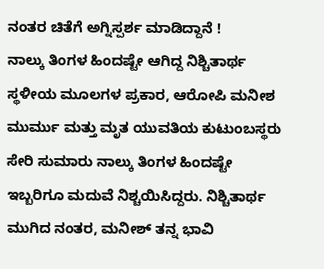ನಂತರ ಚಿತೆಗೆ ಅಗ್ನಿಸ್ಪರ್ಶ ಮಾಡಿದ್ದಾನೆ !
ನಾಲ್ಕು ತಿಂಗಳ ಹಿಂದಷ್ಟೇ ಆಗಿದ್ದ ನಿಶ್ಚಿತಾರ್ಥ
ಸ್ಥಳೀಯ ಮೂಲಗಳ ಪ್ರಕಾರ, ಆರೋಪಿ ಮನೀಶ ಮುರ್ಮು ಮತ್ತು ಮೃತ ಯುವತಿಯ ಕುಟುಂಬಸ್ಥರು ಸೇರಿ ಸುಮಾರು ನಾಲ್ಕು ತಿಂಗಳ ಹಿಂದಷ್ಟೇ ಇಬ್ಬರಿಗೂ ಮದುವೆ ನಿಶ್ಚಯಿಸಿದ್ದರು. ನಿಶ್ಚಿತಾರ್ಥ ಮುಗಿದ ನಂತರ, ಮನೀಶ್ ತನ್ನ ಭಾವಿ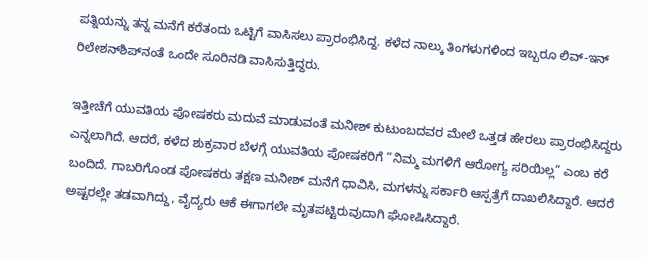ಪತ್ನಿಯನ್ನು ತನ್ನ ಮನೆಗೆ ಕರೆತಂದು ಒಟ್ಟಿಗೆ ವಾಸಿಸಲು ಪ್ರಾರಂಭಿಸಿದ್ದ. ಕಳೆದ ನಾಲ್ಕು ತಿಂಗಳುಗಳಿಂದ ಇಬ್ಬರೂ ಲಿವ್-ಇನ್ ರಿಲೇಶನ್‌ಶಿಪ್‌ನಂತೆ ಒಂದೇ ಸೂರಿನಡಿ ವಾಸಿಸುತ್ತಿದ್ದರು.

ಇತ್ತೀಚೆಗೆ ಯುವತಿಯ ಪೋಷಕರು ಮದುವೆ ಮಾಡುವಂತೆ ಮನೀಶ್ ಕುಟುಂಬದವರ ಮೇಲೆ ಒತ್ತಡ ಹೇರಲು ಪ್ರಾರಂಭಿಸಿದ್ದರು ಎನ್ನಲಾಗಿದೆ. ಆದರೆ, ಕಳೆದ ಶುಕ್ರವಾರ ಬೆಳಗ್ಗೆ ಯುವತಿಯ ಪೋಷಕರಿಗೆ “ನಿಮ್ಮ ಮಗಳಿಗೆ ಆರೋಗ್ಯ ಸರಿಯಿಲ್ಲ” ಎಂಬ ಕರೆ ಬಂದಿದೆ. ಗಾಬರಿಗೊಂಡ ಪೋಷಕರು ತಕ್ಷಣ ಮನೀಶ್ ಮನೆಗೆ ಧಾವಿಸಿ, ಮಗಳನ್ನು ಸರ್ಕಾರಿ ಆಸ್ಪತ್ರೆಗೆ ದಾಖಲಿಸಿದ್ದಾರೆ. ಆದರೆ ಅಷ್ಟರಲ್ಲೇ ತಡವಾಗಿದ್ದು, ವೈದ್ಯರು ಆಕೆ ಈಗಾಗಲೇ ಮೃತಪಟ್ಟಿರುವುದಾಗಿ ಘೋಷಿಸಿದ್ದಾರೆ.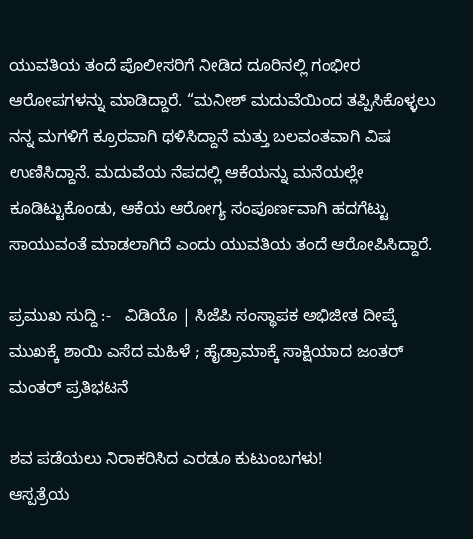ಯುವತಿಯ ತಂದೆ ಪೊಲೀಸರಿಗೆ ನೀಡಿದ ದೂರಿನಲ್ಲಿ ಗಂಭೀರ ಆರೋಪಗಳನ್ನು ಮಾಡಿದ್ದಾರೆ. “ಮನೀಶ್ ಮದುವೆಯಿಂದ ತಪ್ಪಿಸಿಕೊಳ್ಳಲು ನನ್ನ ಮಗಳಿಗೆ ಕ್ರೂರವಾಗಿ ಥಳಿಸಿದ್ದಾನೆ ಮತ್ತು ಬಲವಂತವಾಗಿ ವಿಷ ಉಣಿಸಿದ್ದಾನೆ. ಮದುವೆಯ ನೆಪದಲ್ಲಿ ಆಕೆಯನ್ನು ಮನೆಯಲ್ಲೇ ಕೂಡಿಟ್ಟುಕೊಂಡು, ಆಕೆಯ ಆರೋಗ್ಯ ಸಂಪೂರ್ಣವಾಗಿ ಹದಗೆಟ್ಟು ಸಾಯುವಂತೆ ಮಾಡಲಾಗಿದೆ ಎಂದು ಯುವತಿಯ ತಂದೆ ಆರೋಪಿಸಿದ್ದಾರೆ.

ಪ್ರಮುಖ ಸುದ್ದಿ :-   ವಿಡಿಯೊ | ಸಿಜೆಪಿ ಸಂಸ್ಥಾಪಕ ಅಭಿಜೀತ ದೀಪ್ಕೆ ಮುಖಕ್ಕೆ ಶಾಯಿ ಎಸೆದ ಮಹಿಳೆ ; ಹೈಡ್ರಾಮಾಕ್ಕೆ ಸಾಕ್ಷಿಯಾದ ಜಂತರ್ ಮಂತರ್‌ ಪ್ರತಿಭಟನೆ

ಶವ ಪಡೆಯಲು ನಿರಾಕರಿಸಿದ ಎರಡೂ ಕುಟುಂಬಗಳು!
ಆಸ್ಪತ್ರೆಯ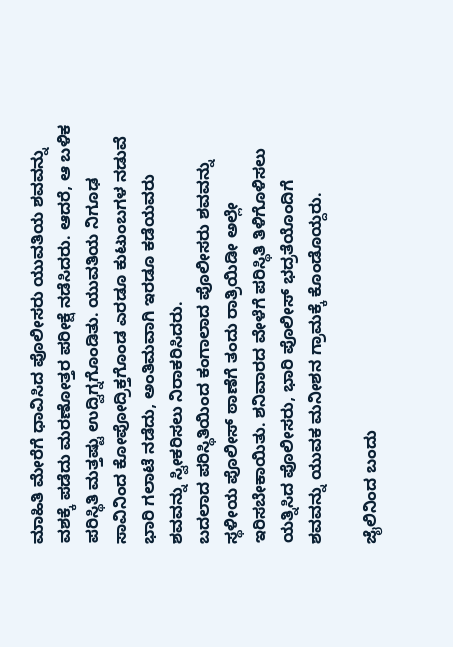ಮಾಹಿತಿ ಮೇರೆಗೆ ಧಾವಿಸಿದ ಪೊಲೀಸರು ಯುವತಿಯ ಶವವನ್ನು ವಶಕ್ಕೆ ಪಡೆದು ಮರಣೋತ್ತರ ಪರೀಕ್ಷೆ ನಡೆಸಿದರು. ಆದರೆ, ಆ ಬಳಿಕ ಪರಿಸ್ಥಿತಿ ಮತ್ತಷ್ಟು ಉದ್ವಿಗ್ನಗೊಂಡಿತು. ಯುವತಿಯ ನಿಗೂಢ ಸಾವಿನಿಂದ ಕೋಪೋದ್ರಿಕ್ತಗೊಂಡ ಎರಡೂ ಕುಟುಂಬಗಳ ನಡುವೆ ಭಾರಿ ಗಲಾಟೆ ನಡೆದು, ಅಂತಿಮವಾಗಿ ಇರಡೂ ಕಡೆಯವರು ಶವವನ್ನು ಸ್ವೀಕರಿಸಲು ನಿರಾಕರಿಸಿದರು.
ಬದಲಾದ ಪರಿಸ್ಥಿತಿಯಿಂದ ಕಂಗಾಲಾದ ಪೊಲೀಸರು ಶವವನ್ನು ಸ್ಥಳೀಯ ಪೊಲೀಸ್ ಠಾಣೆಗೆ ತಂದು ರಾತ್ರಿಯಿಡೀ ಅಲ್ಲೇ ಇರಿಸಬೇಕಾಯಿತು. ಶನಿವಾರದ ವೇಳೆಗೆ ಪರಿಸ್ಥಿತಿ ತಿಳಿಗೊಳಿಸಲು ಯತ್ನಿಸಿದ ಪೊಲೀಸರು, ಭಾರಿ ಪೊಲೀಸ್ ಭದ್ರತೆಯೊಂದಿಗೆ ಶವವನ್ನು ಯುವಕ ಮನೀಶನ ಗ್ರಾಮಕ್ಕೆ ಕೊಂಡೊಯ್ದರು.

ಜೈಲಿನಿಂದ ಬಂದು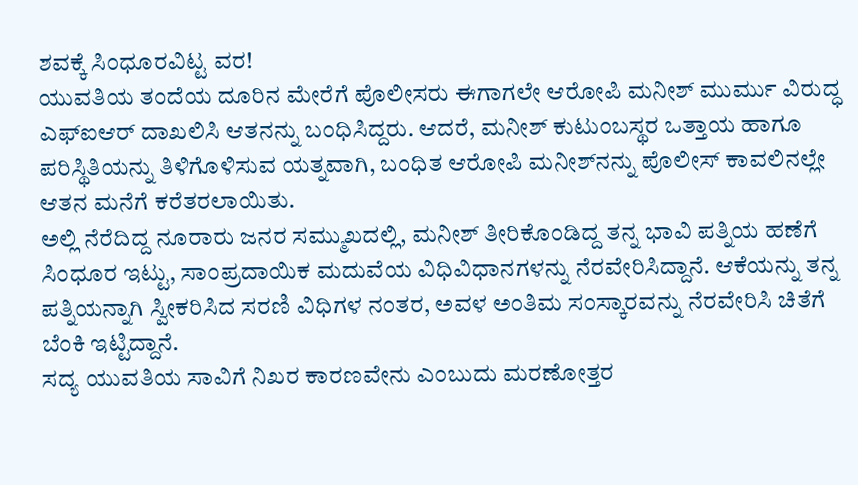ಶವಕ್ಕೆ ಸಿಂಧೂರವಿಟ್ಟ ವರ!
ಯುವತಿಯ ತಂದೆಯ ದೂರಿನ ಮೇರೆಗೆ ಪೊಲೀಸರು ಈಗಾಗಲೇ ಆರೋಪಿ ಮನೀಶ್ ಮುರ್ಮು ವಿರುದ್ಧ ಎಫ್‌ಐಆರ್ ದಾಖಲಿಸಿ ಆತನನ್ನು ಬಂಧಿಸಿದ್ದರು. ಆದರೆ, ಮನೀಶ್ ಕುಟುಂಬಸ್ಥರ ಒತ್ತಾಯ ಹಾಗೂ ಪರಿಸ್ಥಿತಿಯನ್ನು ತಿಳಿಗೊಳಿಸುವ ಯತ್ನವಾಗಿ, ಬಂಧಿತ ಆರೋಪಿ ಮನೀಶ್‌ನನ್ನು ಪೊಲೀಸ್ ಕಾವಲಿನಲ್ಲೇ ಆತನ ಮನೆಗೆ ಕರೆತರಲಾಯಿತು.
ಅಲ್ಲಿ ನೆರೆದಿದ್ದ ನೂರಾರು ಜನರ ಸಮ್ಮುಖದಲ್ಲಿ, ಮನೀಶ್ ತೀರಿಕೊಂಡಿದ್ದ ತನ್ನ ಭಾವಿ ಪತ್ನಿಯ ಹಣೆಗೆ ಸಿಂಧೂರ ಇಟ್ಟು, ಸಾಂಪ್ರದಾಯಿಕ ಮದುವೆಯ ವಿಧಿವಿಧಾನಗಳನ್ನು ನೆರವೇರಿಸಿದ್ದಾನೆ. ಆಕೆಯನ್ನು ತನ್ನ ಪತ್ನಿಯನ್ನಾಗಿ ಸ್ವೀಕರಿಸಿದ ಸರಣಿ ವಿಧಿಗಳ ನಂತರ, ಅವಳ ಅಂತಿಮ ಸಂಸ್ಕಾರವನ್ನು ನೆರವೇರಿಸಿ ಚಿತೆಗೆ ಬೆಂಕಿ ಇಟ್ಟಿದ್ದಾನೆ.
ಸದ್ಯ ಯುವತಿಯ ಸಾವಿಗೆ ನಿಖರ ಕಾರಣವೇನು ಎಂಬುದು ಮರಣೋತ್ತರ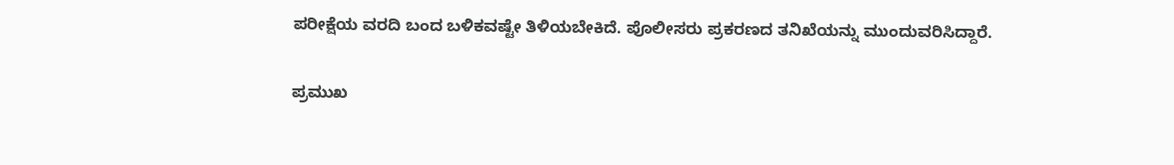ಪರೀಕ್ಷೆಯ ವರದಿ ಬಂದ ಬಳಿಕವಷ್ಟೇ ತಿಳಿಯಬೇಕಿದೆ. ಪೊಲೀಸರು ಪ್ರಕರಣದ ತನಿಖೆಯನ್ನು ಮುಂದುವರಿಸಿದ್ದಾರೆ.

ಪ್ರಮುಖ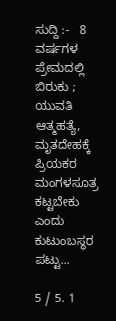ಸುದ್ದಿ :-   8 ವರ್ಷಗಳ ಪ್ರೇಮದಲ್ಲಿ ಬಿರುಕು ; ಯುವತಿ ಆತ್ಮಹತ್ಯೆ, ಮೃತದೇಹಕ್ಕೆ ಪ್ರಿಯಕರ ಮಂಗಳಸೂತ್ರ ಕಟ್ಟಬೇಕು ಎಂದು ಕುಟುಂಬಸ್ಥರ ಪಟ್ಟು...

5 / 5. 1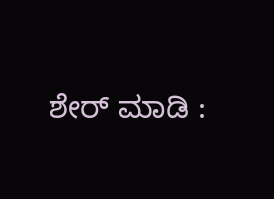ಶೇರ್ ಮಾಡಿ :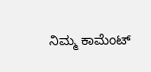ನಿಮ್ಮ ಕಾಮೆಂಟ್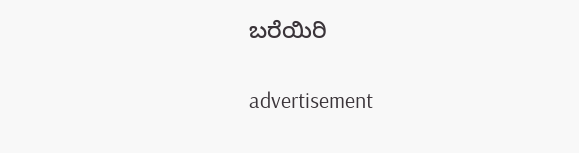ಬರೆಯಿರಿ

advertisement